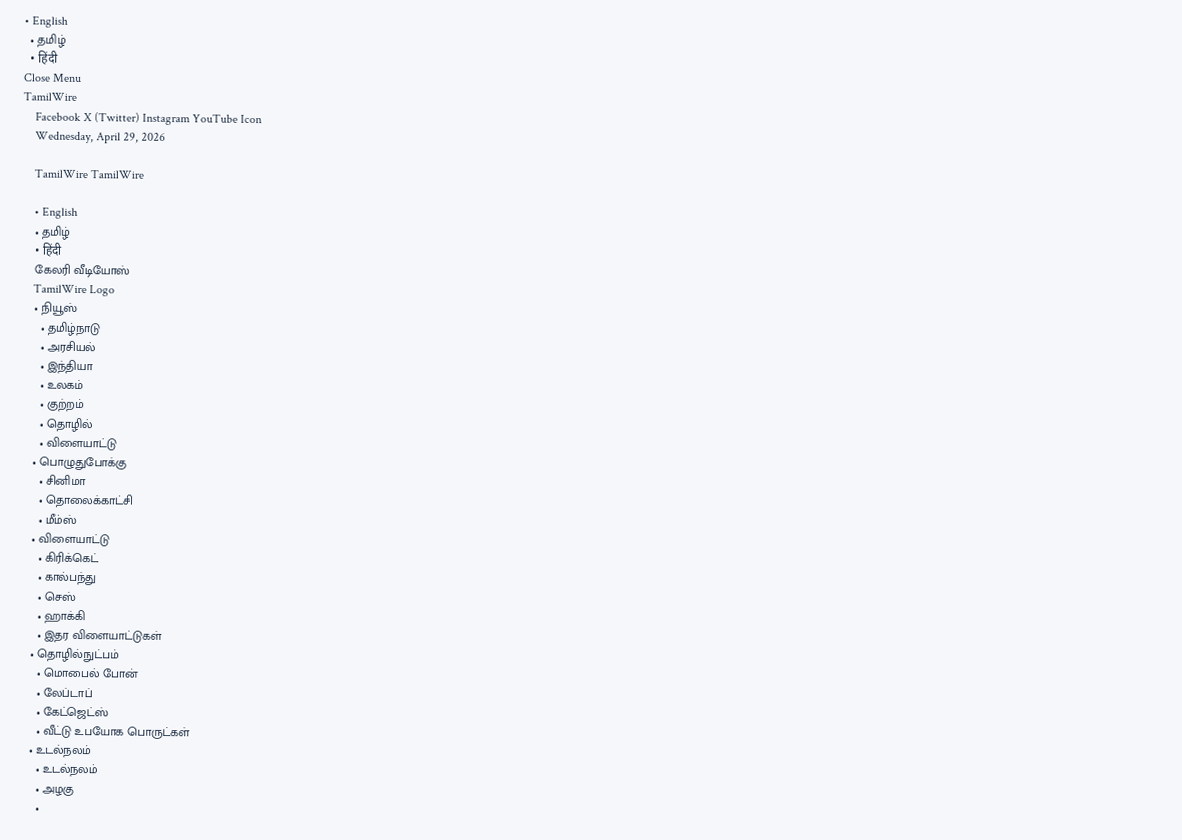• English
  • தமிழ்
  • हिंदी
Close Menu
TamilWire
    Facebook X (Twitter) Instagram YouTube Icon
    Wednesday, April 29, 2026

    TamilWire TamilWire

    • English
    • தமிழ்
    • हिंदी
    கேலரி வீடியோஸ்
    TamilWire Logo
    • நியூஸ்
      • தமிழ்நாடு
      • அரசியல்
      • இந்தியா
      • உலகம்
      • குற்றம்
      • தொழில்
      • விளையாட்டு
    • பொழுதுபோக்கு
      • சினிமா
      • தொலைக்காட்சி
      • மீம்ஸ்
    • விளையாட்டு
      • கிரிக்கெட்
      • கால்பந்து
      • செஸ்
      • ஹாக்கி
      • இதர விளையாட்டுகள்
    • தொழில்நுட்பம்
      • மொபைல் போன்
      • லேப்டாப்
      • கேட்ஜெட்ஸ்
      • வீட்டு உபயோக பொருட்கள்
    • உடல்நலம்
      • உடல்நலம்
      • அழகு
      •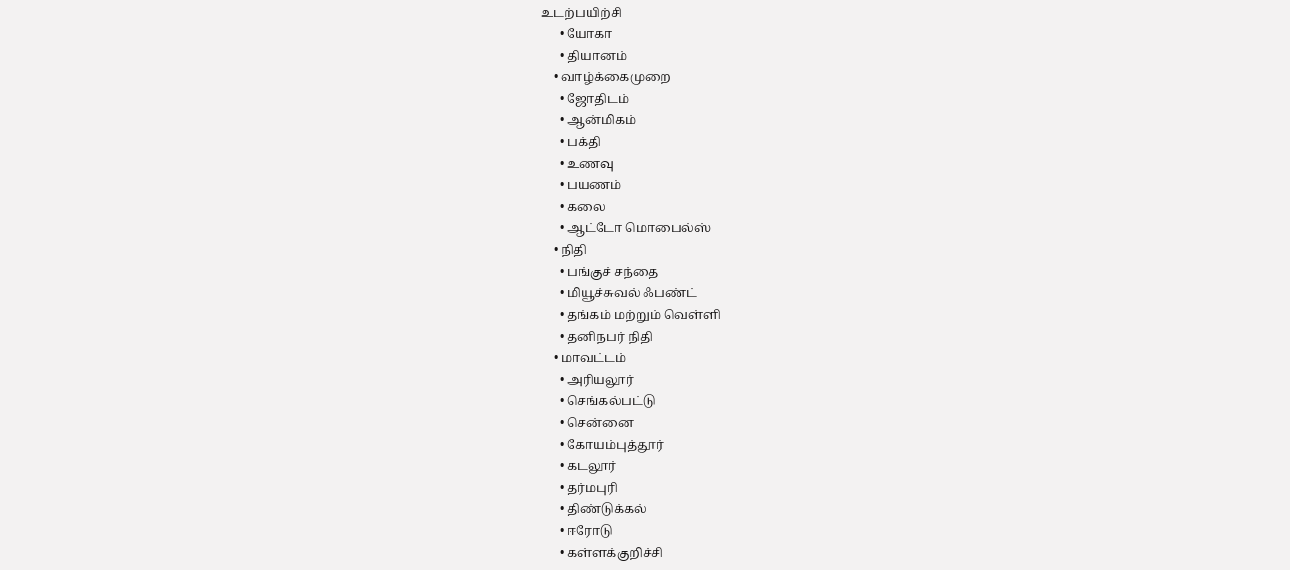உடற்பயிற்சி
      • யோகா
      • தியானம்
    • வாழ்க்கைமுறை
      • ஜோதிடம்
      • ஆன்மிகம்
      • பக்தி
      • உணவு
      • பயணம்
      • கலை
      • ஆட்டோ மொபைல்ஸ்
    • நிதி
      • பங்குச் சந்தை
      • மியூச்சுவல் ஃபண்ட்
      • தங்கம் மற்றும் வெள்ளி
      • தனிநபர் நிதி
    • மாவட்டம்
      • அரியலூர்
      • செங்கல்பட்டு
      • சென்னை
      • கோயம்புத்தூர்
      • கடலூர்
      • தர்மபுரி
      • திண்டுக்கல்
      • ஈரோடு
      • கள்ளக்குறிச்சி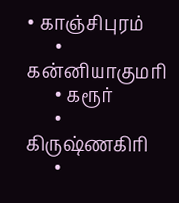• காஞ்சிபுரம்
      • கன்னியாகுமரி
      • கரூர்
      • கிருஷ்ணகிரி
      •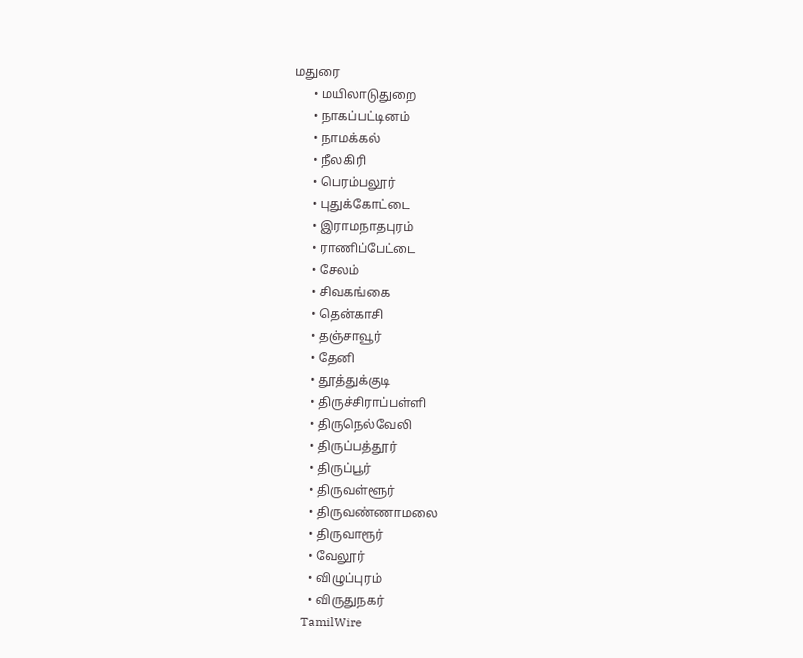மதுரை
      • மயிலாடுதுறை
      • நாகப்பட்டினம்
      • நாமக்கல்
      • நீலகிரி
      • பெரம்பலூர்
      • புதுக்கோட்டை
      • இராமநாதபுரம்
      • ராணிப்பேட்டை
      • சேலம்
      • சிவகங்கை
      • தென்காசி
      • தஞ்சாவூர்
      • தேனி
      • தூத்துக்குடி
      • திருச்சிராப்பள்ளி
      • திருநெல்வேலி
      • திருப்பத்தூர்
      • திருப்பூர்
      • திருவள்ளூர்
      • திருவண்ணாமலை
      • திருவாரூர்
      • வேலூர்
      • விழுப்புரம்
      • விருதுநகர்
    TamilWire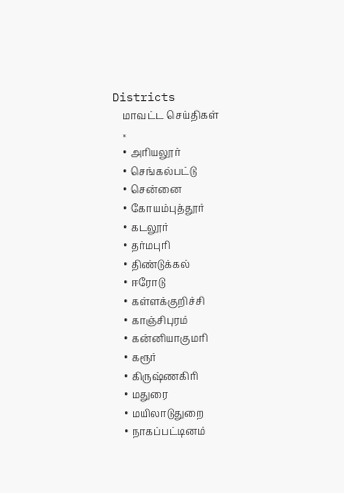Districts
    மாவட்ட செய்திகள்
    ×
    • அரியலூர்
    • செங்கல்பட்டு
    • சென்னை
    • கோயம்புத்தூர்
    • கடலூர்
    • தர்மபுரி
    • திண்டுக்கல்
    • ஈரோடு
    • கள்ளக்குறிச்சி
    • காஞ்சிபுரம்
    • கன்னியாகுமரி
    • கரூர்
    • கிருஷ்ணகிரி
    • மதுரை
    • மயிலாடுதுறை
    • நாகப்பட்டினம்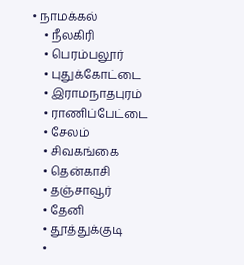• நாமக்கல்
    • நீலகிரி
    • பெரம்பலூர்
    • புதுக்கோட்டை
    • இராமநாதபுரம்
    • ராணிப்பேட்டை
    • சேலம்
    • சிவகங்கை
    • தென்காசி
    • தஞ்சாவூர்
    • தேனி
    • தூத்துக்குடி
    •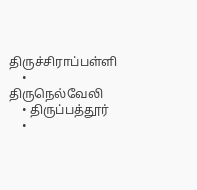திருச்சிராப்பள்ளி
    • திருநெல்வேலி
    • திருப்பத்தூர்
    •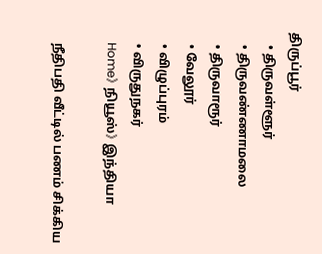திருப்பூர்
    • திருவள்ளூர்
    • திருவண்ணாமலை
    • திருவாரூர்
    • வேலூர்
    • விழுப்புரம்
    • விருதுநகர்
    Home》 நியூஸ்》 இந்தியா

    நீதிபதி வீட்டில் பணம் சிக்கிய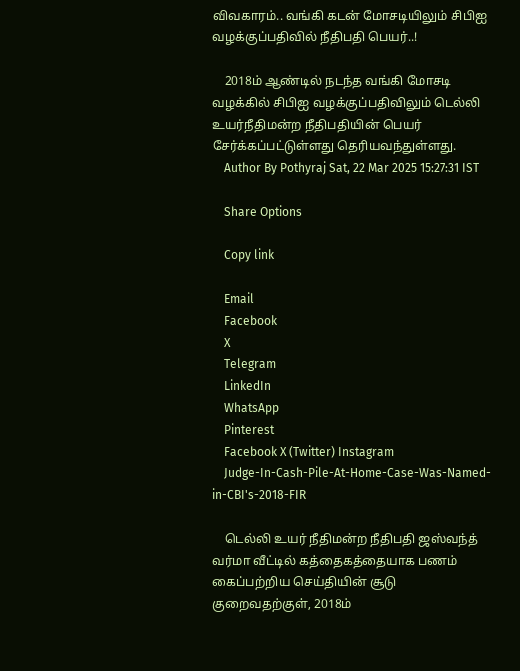விவகாரம்.. வங்கி கடன் மோசடியிலும் சிபிஐ வழக்குப்பதிவில் நீதிபதி பெயர்..!

    2018ம் ஆண்டில் நடந்த வங்கி மோசடி வழக்கில் சிபிஐ வழக்குப்பதிவிலும் டெல்லி உயர்நீதிமன்ற நீதிபதியின் பெயர் சேர்க்கப்பட்டுள்ளது தெரியவந்துள்ளது.
    Author By Pothyraj Sat, 22 Mar 2025 15:27:31 IST

    Share Options

    Copy link

    Email
    Facebook
    X
    Telegram
    LinkedIn
    WhatsApp
    Pinterest
    Facebook X (Twitter) Instagram
    Judge-In-Cash-Pile-At-Home-Case-Was-Named-in-CBI's-2018-FIR

    டெல்லி உயர் நீதிமன்ற நீதிபதி ஜஸ்வந்த் வர்மா வீட்டில் கத்தைகத்தையாக பணம் கைப்பற்றிய செய்தியின் சூடு குறைவதற்குள், 2018ம்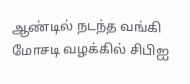ஆண்டில் நடந்த வங்கி மோசடி வழக்கில் சிபிஐ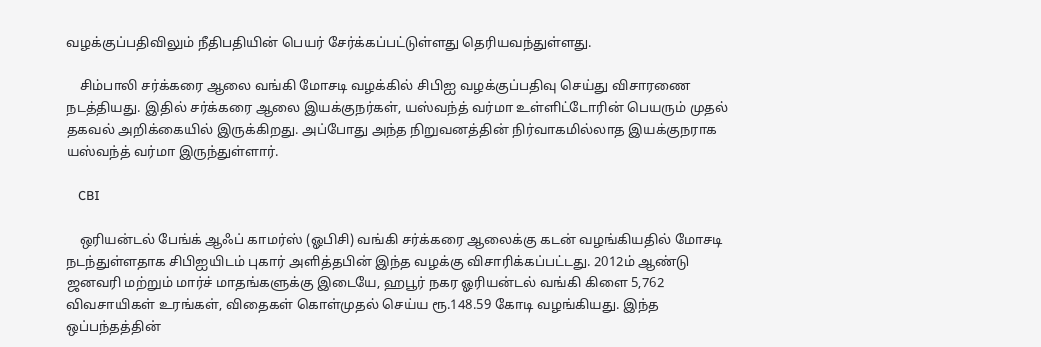வழக்குப்பதிவிலும் நீதிபதியின் பெயர் சேர்க்கப்பட்டுள்ளது தெரியவந்துள்ளது.

    சிம்பாலி சர்க்கரை ஆலை வங்கி மோசடி வழக்கில் சிபிஐ வழக்குப்பதிவு செய்து விசாரணை நடத்தியது. இதில் சர்க்கரை ஆலை இயக்குநர்கள், யஸ்வந்த் வர்மா உள்ளிட்டோரின் பெயரும் முதல் தகவல் அறிக்கையில் இருக்கிறது. அப்போது அந்த நிறுவனத்தின் நிர்வாகமில்லாத இயக்குநராக யஸ்வந்த் வர்மா இருந்துள்ளார்.

    CBI

    ஒரியன்டல் பேங்க் ஆஃப் காமர்ஸ் (ஓபிசி) வங்கி சர்க்கரை ஆலைக்கு கடன் வழங்கியதில் மோசடி நடந்துள்ளதாக சிபிஐயிடம் புகார் அளித்தபின் இந்த வழக்கு விசாரிக்கப்பட்டது. 2012ம் ஆண்டு ஜனவரி மற்றும் மார்ச் மாதங்களுக்கு இடையே, ஹபூர் நகர ஓரியன்டல் வங்கி கிளை 5,762 விவசாயிகள் உரங்கள், விதைகள் கொள்முதல் செய்ய ரூ.148.59 கோடி வழங்கியது. இந்த ஒப்பந்தத்தின்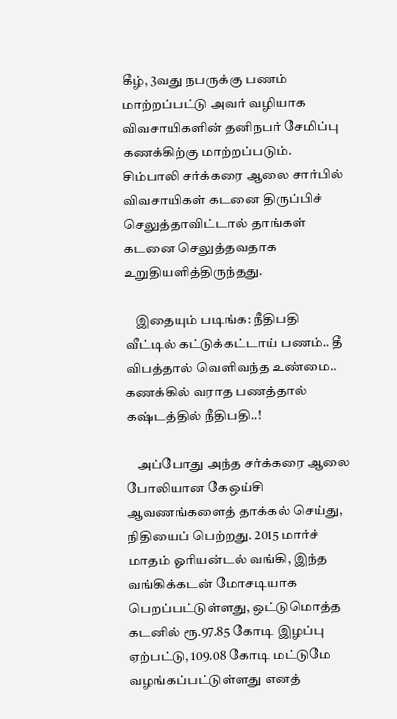கீழ், 3வது நபருக்கு பணம் மாற்றப்பட்டு அவர் வழியாக விவசாயிகளின் தனிநபர் சேமிப்பு கணக்கிற்கு மாற்றப்படும். சிம்பாலி சர்க்கரை ஆலை சார்பில் விவசாயிகள் கடனை திருப்பிச் செலுத்தாவிட்டால் தாங்கள் கடனை செலுத்தவதாக உறுதியளித்திருந்தது.

    இதையும் படிங்க: நீதிபதி வீட்டில் கட்டுக்கட்டாய் பணம்.. தீ விபத்தால் வெளிவந்த உண்மை.. கணக்கில் வராத பணத்தால் கஷ்டத்தில் நீதிபதி..!

    அப்போது அந்த சர்க்கரை ஆலை போலியான கேஒய்சி ஆவணங்களைத் தாக்கல் செய்து, நிதியைப் பெற்றது. 2015 மார்ச் மாதம் ஓரியன்டல் வங்கி, இந்த வங்கிக்கடன் மோசடியாக பெறப்பட்டுள்ளது, ஒட்டுமொத்த கடனில் ரூ.97.85 கோடி இழப்பு ஏற்பட்டு, 109.08 கோடி மட்டுமே வழங்கப்பட்டுள்ளது எனத்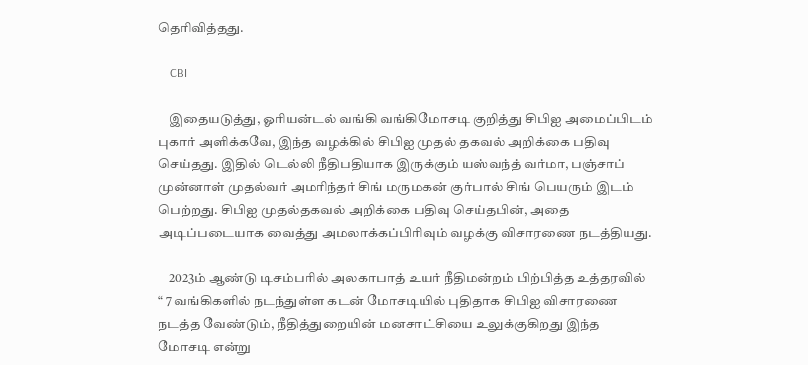தெரிவித்தது.

    CBI

    இதையடுத்து, ஓரியன்டல் வங்கி வங்கிமோசடி குறித்து சிபிஐ அமைப்பிடம் புகார் அளிக்கவே, இந்த வழக்கில் சிபிஐ முதல் தகவல் அறிக்கை பதிவு செய்தது. இதில் டெல்லி நீதிபதியாக இருக்கும் யஸ்வந்த் வர்மா, பஞ்சாப் முன்னாள் முதல்வர் அமரிந்தர் சிங் மருமகன் குர்பால் சிங் பெயரும் இடம் பெற்றது. சிபிஐ முதல்தகவல் அறிக்கை பதிவு செய்தபின், அதை அடிப்படையாக வைத்து அமலாக்கப்பிரிவும் வழக்கு விசாரணை நடத்தியது.

    2023ம் ஆண்டு டிசம்பரில் அலகாபாத் உயர் நீதிமன்றம் பிற்பித்த உத்தரவில் “ 7 வங்கிகளில் நடந்துள்ள கடன் மோசடியில் புதிதாக சிபிஐ விசாரணை நடத்த வேண்டும், நீதித்துறையின் மனசாட்சியை உலுக்குகிறது இந்த மோசடி என்று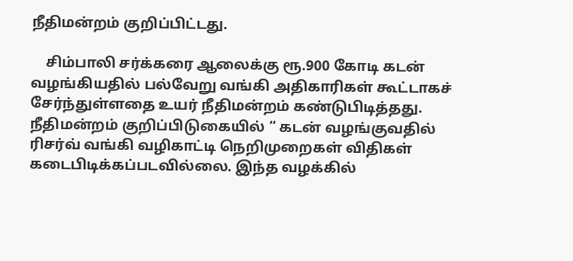நீதிமன்றம் குறிப்பிட்டது.

    சிம்பாலி சர்க்கரை ஆலைக்கு ரூ.900 கோடி கடன் வழங்கியதில் பல்வேறு வங்கி அதிகாரிகள் கூட்டாகச் சேர்ந்துள்ளதை உயர் நீதிமன்றம் கண்டுபிடித்தது. நீதிமன்றம் குறிப்பிடுகையில் “ கடன் வழங்குவதில் ரிசர்வ் வங்கி வழிகாட்டி நெறிமுறைகள் விதிகள் கடைபிடிக்கப்படவில்லை. இந்த வழக்கில்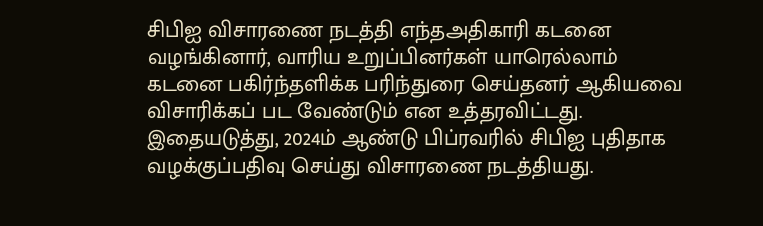சிபிஐ விசாரணை நடத்தி எந்தஅதிகாரி கடனை வழங்கினார், வாரிய உறுப்பினர்கள் யாரெல்லாம் கடனை பகிர்ந்தளிக்க பரிந்துரை செய்தனர் ஆகியவை விசாரிக்கப் பட வேண்டும் என உத்தரவிட்டது. இதையடுத்து, 2024ம் ஆண்டு பிப்ரவரில் சிபிஐ புதிதாக வழக்குப்பதிவு செய்து விசாரணை நடத்தியது.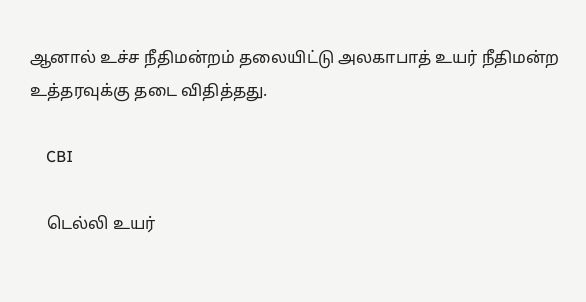ஆனால் உச்ச நீதிமன்றம் தலையிட்டு அலகாபாத் உயர் நீதிமன்ற உத்தரவுக்கு தடை விதித்தது.

    CBI

    டெல்லி உயர்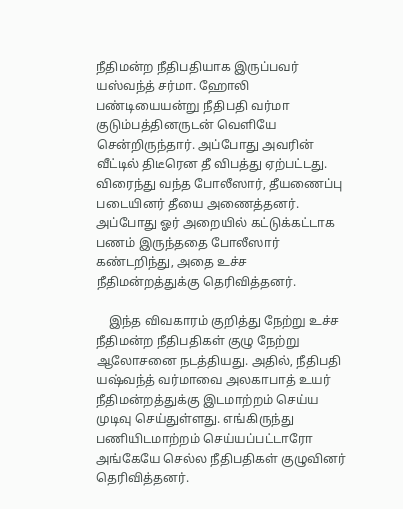நீதிமன்ற நீதிபதியாக இருப்பவர் யஸ்வந்த் சர்மா. ஹோலி பண்டியையன்று நீதிபதி வர்மா குடும்பத்தினருடன் வெளியே சென்றிருந்தார். அப்போது அவரின் வீட்டில் திடீரென தீ விபத்து ஏற்பட்டது. விரைந்து வந்த போலீஸார், தீயணைப்பு படையினர் தீயை அணைத்தனர். அப்போது ஓர் அறையில் கட்டுக்கட்டாக பணம் இருந்ததை போலீஸார் கண்டறிந்து, அதை உச்ச நீதிமன்றத்துக்கு தெரிவித்தனர்.

    இந்த விவகாரம் குறித்து நேற்று உச்ச நீதிமன்ற நீதிபதிகள் குழு நேற்று ஆலோசனை நடத்தியது. அதில், நீதிபதி யஷ்வந்த் வர்மாவை அலகாபாத் உயர் நீதிமன்றத்துக்கு இடமாற்றம் செய்ய முடிவு செய்துள்ளது. எங்கிருந்து பணியிடமாற்றம் செய்யப்பட்டாரோ அங்கேயே செல்ல நீதிபதிகள் குழுவினர் தெரிவித்தனர்.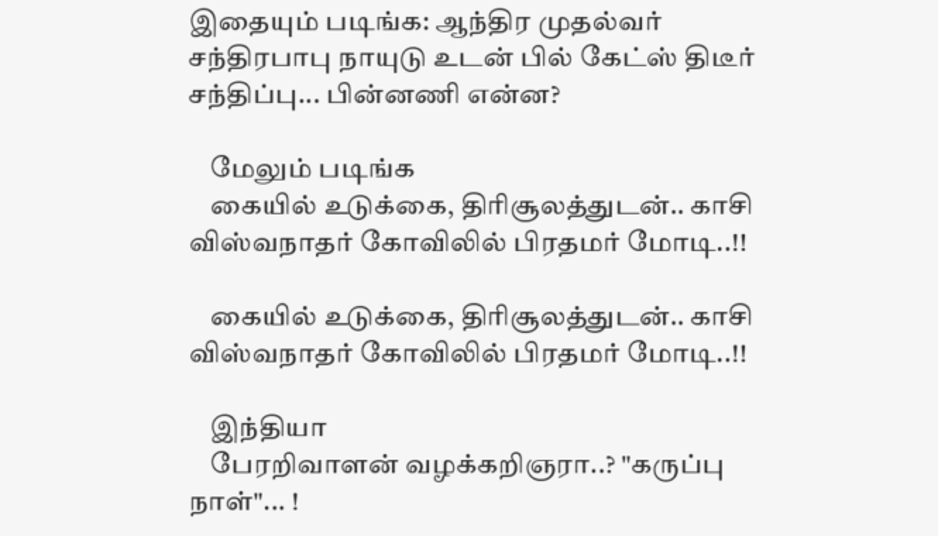இதையும் படிங்க: ஆந்திர முதல்வர் சந்திரபாபு நாயுடு உடன் பில் கேட்ஸ் திடீர் சந்திப்பு... பின்னணி என்ன?

    மேலும் படிங்க
    கையில் உடுக்கை, திரிசூலத்துடன்.. காசி விஸ்வநாதர் கோவிலில் பிரதமர் மோடி..!!

    கையில் உடுக்கை, திரிசூலத்துடன்.. காசி விஸ்வநாதர் கோவிலில் பிரதமர் மோடி..!!

    இந்தியா
    பேரறிவாளன் வழக்கறிஞரா..? "கருப்பு நாள்"... !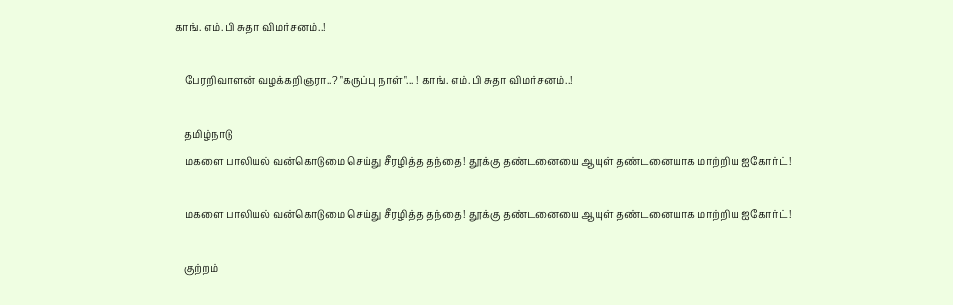காங். எம்.பி சுதா விமர்சனம்..!

    பேரறிவாளன் வழக்கறிஞரா..? "கருப்பு நாள்"... ! காங். எம்.பி சுதா விமர்சனம்..!

    தமிழ்நாடு
    மகளை பாலியல் வன்கொடுமை செய்து சீரழித்த தந்தை! தூக்கு தண்டனையை ஆயுள் தண்டனையாக மாற்றிய ஐகோர்ட்!

    மகளை பாலியல் வன்கொடுமை செய்து சீரழித்த தந்தை! தூக்கு தண்டனையை ஆயுள் தண்டனையாக மாற்றிய ஐகோர்ட்!

    குற்றம்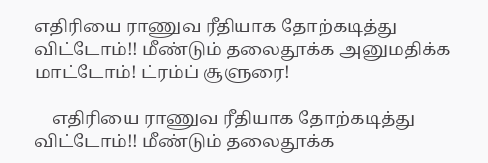எதிரியை ராணுவ ரீதியாக தோற்கடித்து விட்டோம்!! மீண்டும் தலைதூக்க அனுமதிக்க மாட்டோம்! ட்ரம்ப் சூளுரை!

    எதிரியை ராணுவ ரீதியாக தோற்கடித்து விட்டோம்!! மீண்டும் தலைதூக்க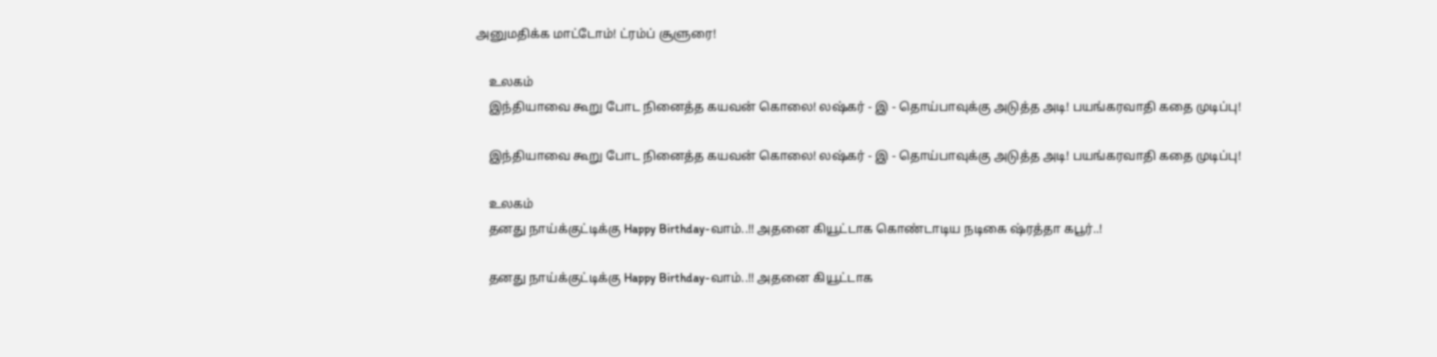அனுமதிக்க மாட்டோம்! ட்ரம்ப் சூளுரை!

    உலகம்
    இந்தியாவை கூறு போட நினைத்த கயவன் கொலை! லஷ்கர் - இ - தொய்பாவுக்கு அடுத்த அடி! பயங்கரவாதி கதை முடிப்பு!

    இந்தியாவை கூறு போட நினைத்த கயவன் கொலை! லஷ்கர் - இ - தொய்பாவுக்கு அடுத்த அடி! பயங்கரவாதி கதை முடிப்பு!

    உலகம்
    தனது நாய்க்குட்டிக்கு Happy Birthday-வாம்..!! அதனை கியூட்டாக கொண்டாடிய நடிகை ஷ்ரத்தா கபூர்..!

    தனது நாய்க்குட்டிக்கு Happy Birthday-வாம்..!! அதனை கியூட்டாக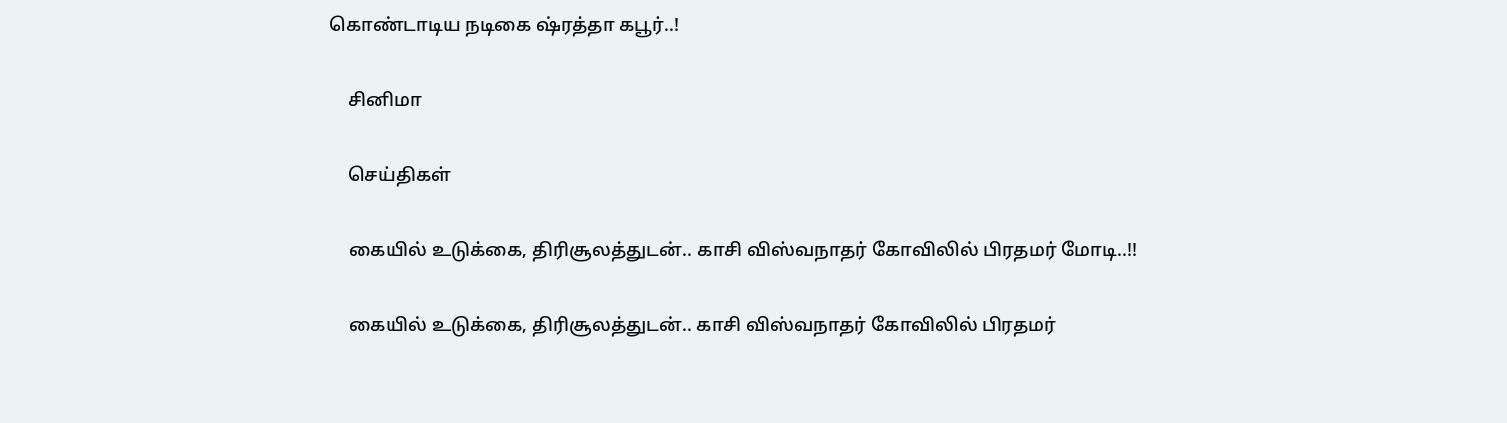கொண்டாடிய நடிகை ஷ்ரத்தா கபூர்..!

    சினிமா

    செய்திகள்

    கையில் உடுக்கை, திரிசூலத்துடன்.. காசி விஸ்வநாதர் கோவிலில் பிரதமர் மோடி..!!

    கையில் உடுக்கை, திரிசூலத்துடன்.. காசி விஸ்வநாதர் கோவிலில் பிரதமர்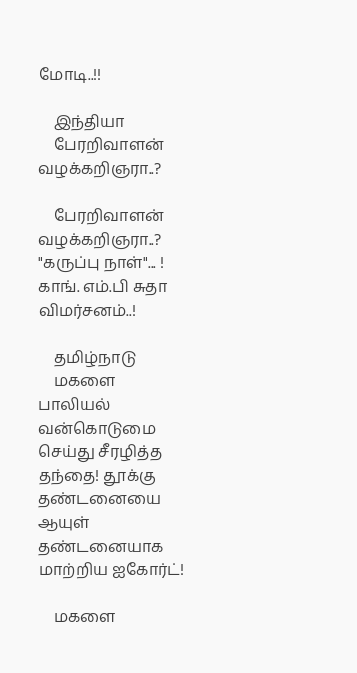மோடி..!!

    இந்தியா
    பேரறிவாளன் வழக்கறிஞரா..?

    பேரறிவாளன் வழக்கறிஞரா..? "கருப்பு நாள்"... ! காங். எம்.பி சுதா விமர்சனம்..!

    தமிழ்நாடு
    மகளை பாலியல் வன்கொடுமை செய்து சீரழித்த தந்தை! தூக்கு தண்டனையை ஆயுள் தண்டனையாக மாற்றிய ஐகோர்ட்!

    மகளை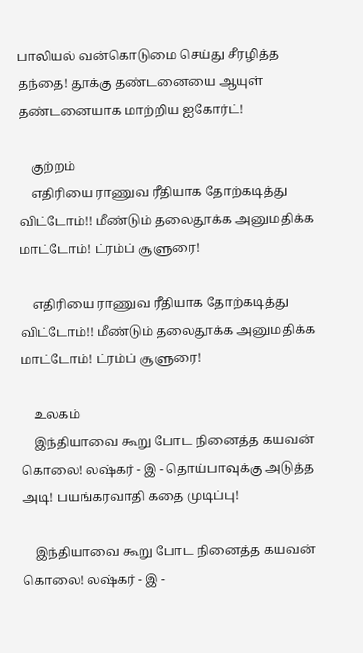பாலியல் வன்கொடுமை செய்து சீரழித்த தந்தை! தூக்கு தண்டனையை ஆயுள் தண்டனையாக மாற்றிய ஐகோர்ட்!

    குற்றம்
    எதிரியை ராணுவ ரீதியாக தோற்கடித்து விட்டோம்!! மீண்டும் தலைதூக்க அனுமதிக்க மாட்டோம்! ட்ரம்ப் சூளுரை!

    எதிரியை ராணுவ ரீதியாக தோற்கடித்து விட்டோம்!! மீண்டும் தலைதூக்க அனுமதிக்க மாட்டோம்! ட்ரம்ப் சூளுரை!

    உலகம்
    இந்தியாவை கூறு போட நினைத்த கயவன் கொலை! லஷ்கர் - இ - தொய்பாவுக்கு அடுத்த அடி! பயங்கரவாதி கதை முடிப்பு!

    இந்தியாவை கூறு போட நினைத்த கயவன் கொலை! லஷ்கர் - இ -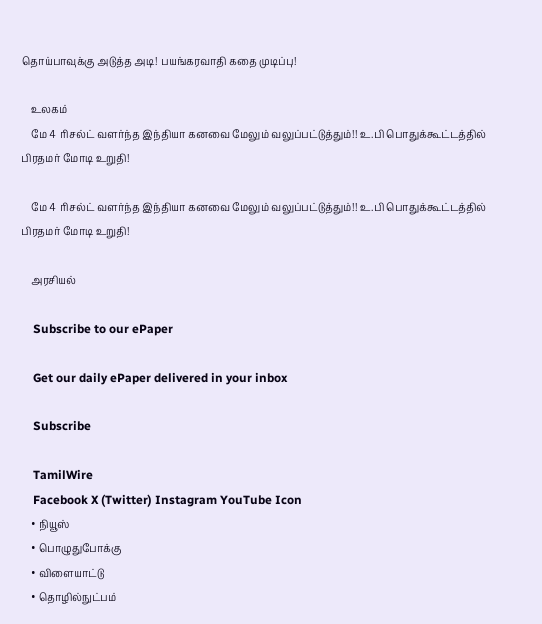தொய்பாவுக்கு அடுத்த அடி! பயங்கரவாதி கதை முடிப்பு!

    உலகம்
    மே 4 ரிசல்ட் வளர்ந்த இந்தியா கனவை மேலும் வலுப்பட்டுத்தும்!! உ.பி பொதுக்கூட்டத்தில் பிரதமர் மோடி உறுதி!

    மே 4 ரிசல்ட் வளர்ந்த இந்தியா கனவை மேலும் வலுப்பட்டுத்தும்!! உ.பி பொதுக்கூட்டத்தில் பிரதமர் மோடி உறுதி!

    அரசியல்

    Subscribe to our ePaper

    Get our daily ePaper delivered in your inbox

    Subscribe

    TamilWire
    Facebook X (Twitter) Instagram YouTube Icon
    • நியூஸ்
    • பொழுதுபோக்கு
    • விளையாட்டு
    • தொழில்நுட்பம்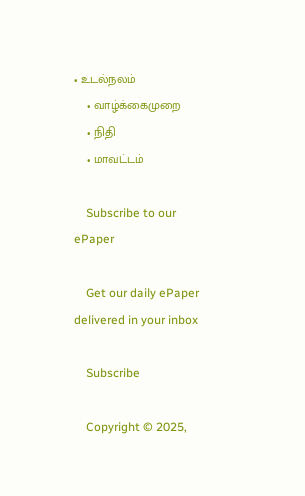• உடல்நலம்
    • வாழ்க்கைமுறை
    • நிதி
    • மாவட்டம்

    Subscribe to our ePaper

    Get our daily ePaper delivered in your inbox

    Subscribe

    Copyright © 2025,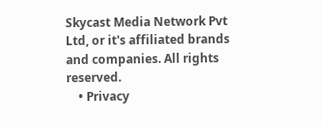Skycast Media Network Pvt Ltd, or it's affiliated brands and companies. All rights reserved.
    • Privacy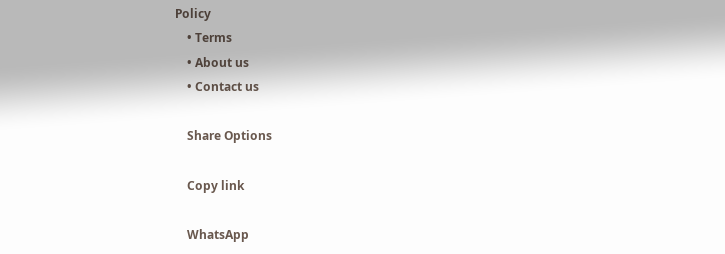Policy
    • Terms
    • About us
    • Contact us

    Share Options

    Copy link

    WhatsApp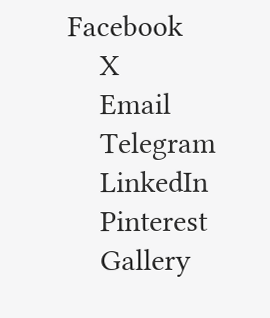Facebook
    X
    Email
    Telegram
    LinkedIn
    Pinterest
    Gallery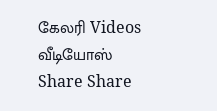கேலரி Videos வீடியோஸ் Share Share